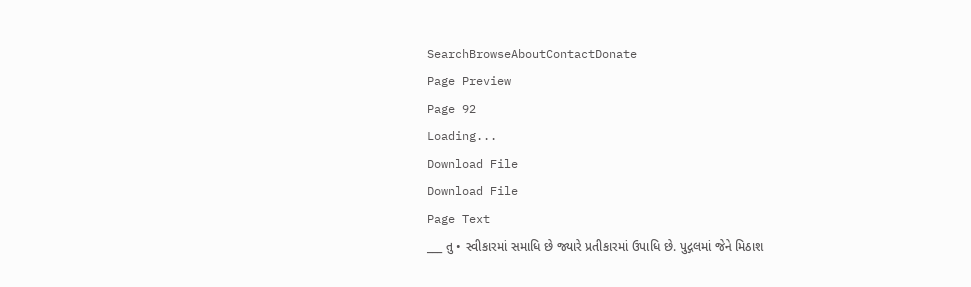SearchBrowseAboutContactDonate
Page Preview
Page 92
Loading...
Download File
Download File
Page Text
___ તુ • સ્વીકારમાં સમાધિ છે જ્યારે પ્રતીકારમાં ઉપાધિ છે. પુદ્ગલમાં જેને મિઠાશ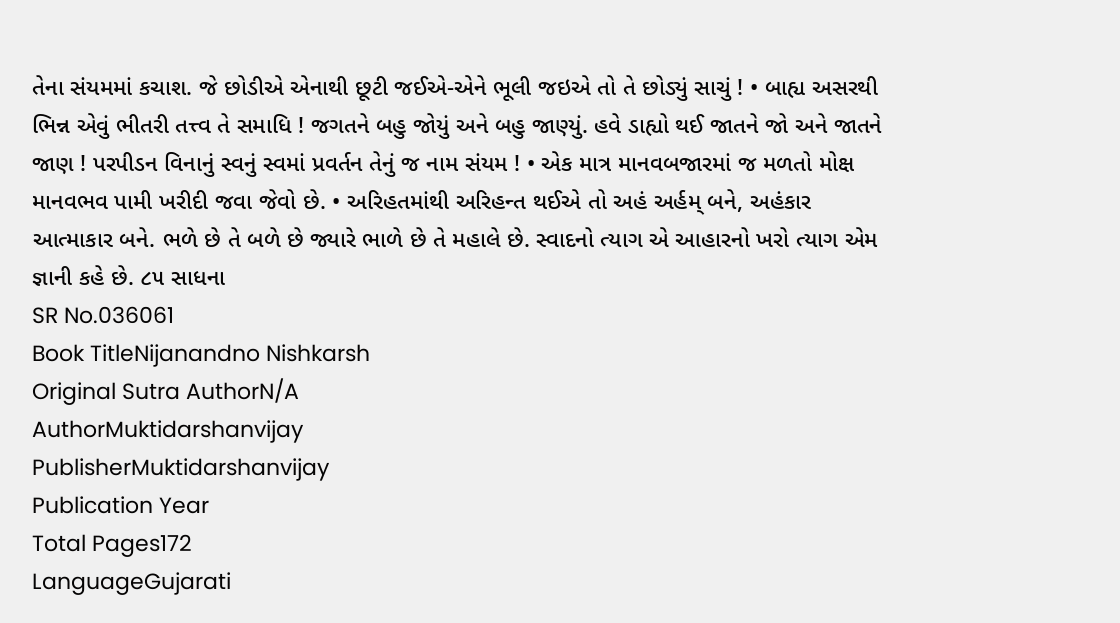તેના સંયમમાં કચાશ. જે છોડીએ એનાથી છૂટી જઈએ-એને ભૂલી જઇએ તો તે છોડ્યું સાચું ! • બાહ્ય અસરથી ભિન્ન એવું ભીતરી તત્ત્વ તે સમાધિ ! જગતને બહુ જોયું અને બહુ જાણ્યું. હવે ડાહ્યો થઈ જાતને જો અને જાતને જાણ ! પરપીડન વિનાનું સ્વનું સ્વમાં પ્રવર્તન તેનું જ નામ સંયમ ! • એક માત્ર માનવબજારમાં જ મળતો મોક્ષ માનવભવ પામી ખરીદી જવા જેવો છે. • અરિહતમાંથી અરિહન્ત થઈએ તો અહં અર્હમ્ બને, અહંકાર આત્માકાર બને. ભળે છે તે બળે છે જ્યારે ભાળે છે તે મહાલે છે. સ્વાદનો ત્યાગ એ આહારનો ખરો ત્યાગ એમ જ્ઞાની કહે છે. ૮૫ સાધના
SR No.036061
Book TitleNijanandno Nishkarsh
Original Sutra AuthorN/A
AuthorMuktidarshanvijay
PublisherMuktidarshanvijay
Publication Year
Total Pages172
LanguageGujarati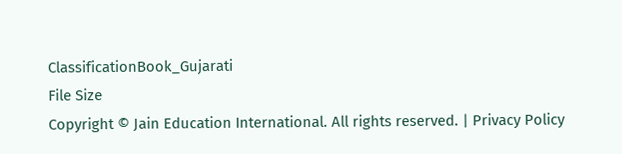ClassificationBook_Gujarati
File Size
Copyright © Jain Education International. All rights reserved. | Privacy Policy